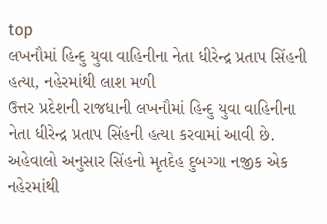top
લખનૌમાં હિન્દુ યુવા વાહિનીના નેતા ધીરેન્દ્ર પ્રતાપ સિંહની હત્યા, નહેરમાંથી લાશ મળી
ઉત્તર પ્રદેશની રાજધાની લખનૌમાં હિન્દુ યુવા વાહિનીના નેતા ધીરેન્દ્ર પ્રતાપ સિંહની હત્યા કરવામાં આવી છે. અહેવાલો અનુસાર સિંહનો મૃતદેહ દુબગ્ગા નજીક એક નહેરમાંથી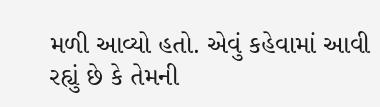મળી આવ્યો હતો. એવું કહેવામાં આવી રહ્યું છે કે તેમની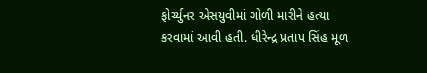ફોર્ચ્યુનર એસયુવીમાં ગોળી મારીને હત્યા કરવામાં આવી હતી. ધીરેન્દ્ર પ્રતાપ સિંહ મૂળ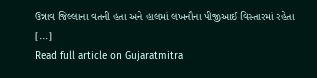ઉન્નાવ જિલ્લાના વતની હતા અને હાલમાં લખનૌના પીજીઆઈ વિસ્તારમાં રહેતા [...]
Read full article on Gujaratmitra